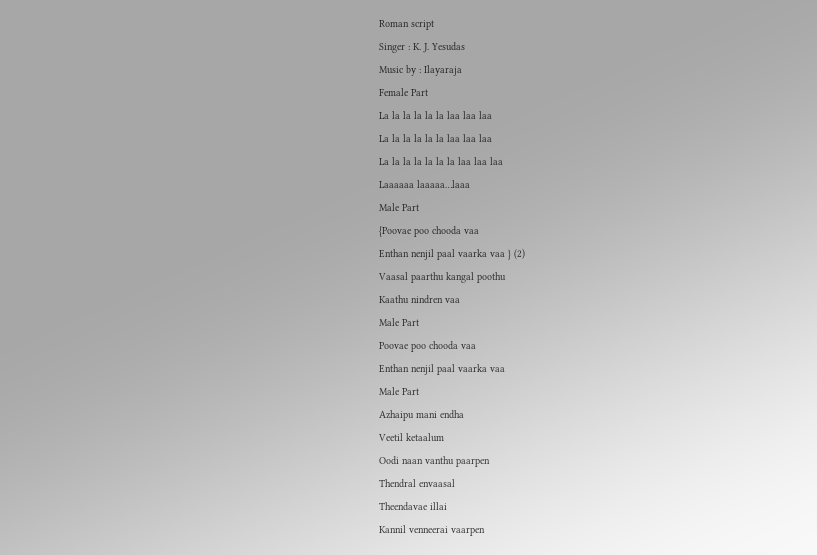Roman script
Singer : K. J. Yesudas
Music by : Ilayaraja
Female Part
La la la la la la laa laa laa
La la la la la la laa laa laa
La la la la la la la laa laa laa
Laaaaaa laaaaa…laaa
Male Part
{Poovae poo chooda vaa
Enthan nenjil paal vaarka vaa } (2)
Vaasal paarthu kangal poothu
Kaathu nindren vaa
Male Part
Poovae poo chooda vaa
Enthan nenjil paal vaarka vaa
Male Part
Azhaipu mani endha
Veetil ketaalum
Oodi naan vanthu paarpen
Thendral envaasal
Theendavae illai
Kannil venneerai vaarpen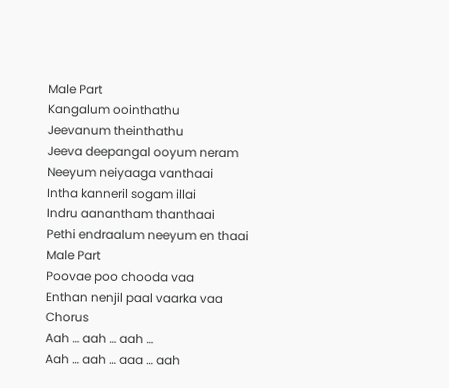Male Part
Kangalum oointhathu
Jeevanum theinthathu
Jeeva deepangal ooyum neram
Neeyum neiyaaga vanthaai
Intha kanneril sogam illai
Indru aanantham thanthaai
Pethi endraalum neeyum en thaai
Male Part
Poovae poo chooda vaa
Enthan nenjil paal vaarka vaa
Chorus
Aah … aah … aah …
Aah … aah … aaa … aah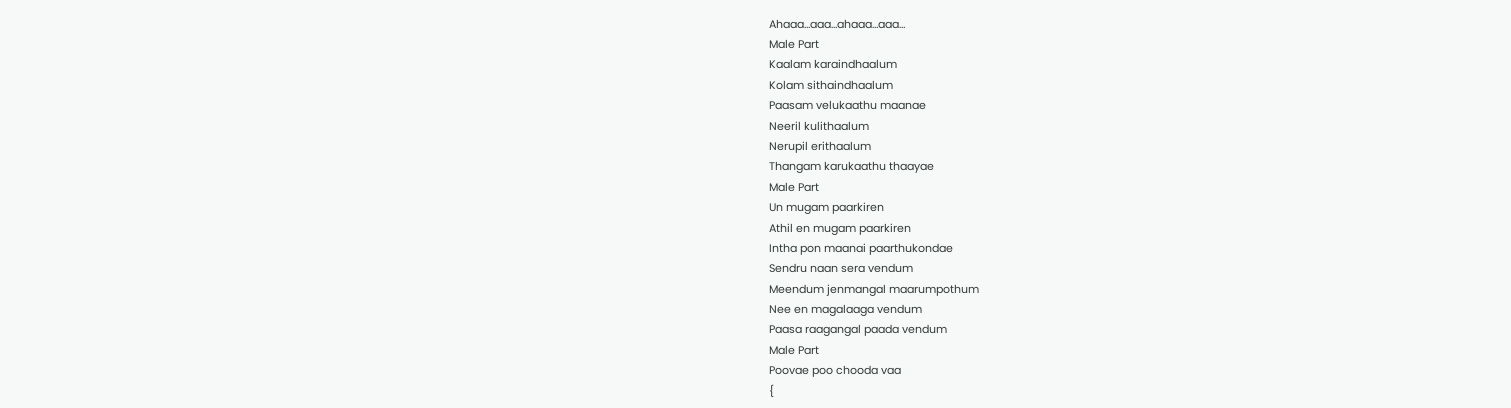Ahaaa…aaa…ahaaa…aaa…
Male Part
Kaalam karaindhaalum
Kolam sithaindhaalum
Paasam velukaathu maanae
Neeril kulithaalum
Nerupil erithaalum
Thangam karukaathu thaayae
Male Part
Un mugam paarkiren
Athil en mugam paarkiren
Intha pon maanai paarthukondae
Sendru naan sera vendum
Meendum jenmangal maarumpothum
Nee en magalaaga vendum
Paasa raagangal paada vendum
Male Part
Poovae poo chooda vaa
{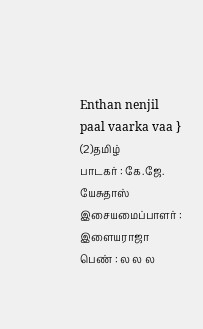Enthan nenjil paal vaarka vaa } (2)தமிழ்
பாடகர் : கே.ஜே. யேசுதாஸ்
இசையமைப்பாளர் : இளையராஜா
பெண் : ல ல ல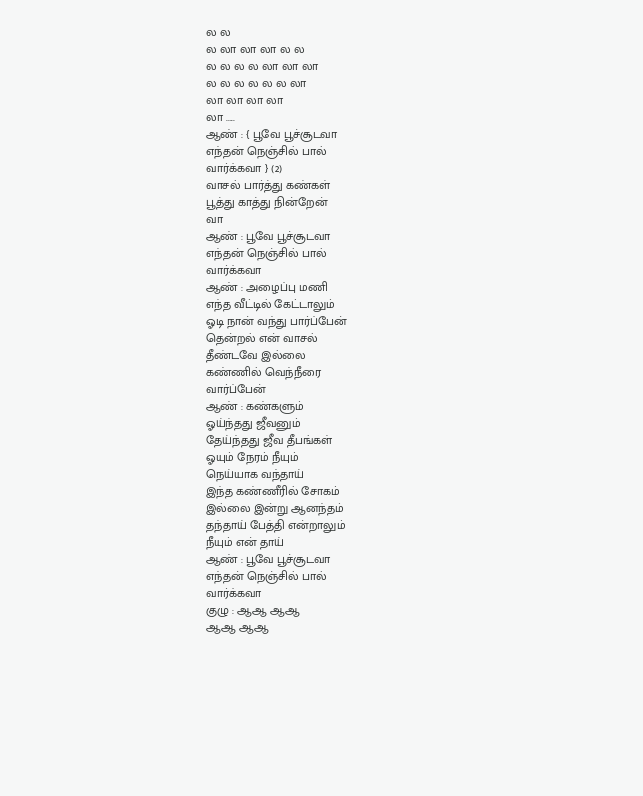ல ல
ல லா லா லா ல ல
ல ல ல ல லா லா லா
ல ல ல ல ல ல லா
லா லா லா லா
லா .....
ஆண் : { பூவே பூச்சூடவா
எந்தன் நெஞ்சில் பால்
வார்க்கவா } (2)
வாசல் பார்த்து கண்கள்
பூத்து காத்து நின்றேன்
வா
ஆண் : பூவே பூச்சூடவா
எந்தன் நெஞ்சில் பால்
வார்க்கவா
ஆண் : அழைப்பு மணி
எந்த வீட்டில் கேட்டாலும்
ஓடி நான் வந்து பார்ப்பேன்
தென்றல் என் வாசல்
தீண்டவே இல்லை
கண்ணில் வெந்நீரை
வார்ப்பேன்
ஆண் : கண்களும்
ஓய்ந்தது ஜீவனும்
தேய்ந்தது ஜீவ தீபங்கள்
ஓயும் நேரம் நீயும்
நெய்யாக வந்தாய்
இந்த கண்ணீரில் சோகம்
இல்லை இன்று ஆனந்தம்
தந்தாய் பேத்தி என்றாலும்
நீயும் என் தாய்
ஆண் : பூவே பூச்சூடவா
எந்தன் நெஞ்சில் பால்
வார்க்கவா
குழு : ஆஆ ஆஆ
ஆஆ ஆஆ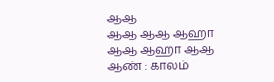ஆஆ
ஆஆ ஆஆ ஆஹா
ஆஆ ஆஹா ஆஆ
ஆண் : காலம்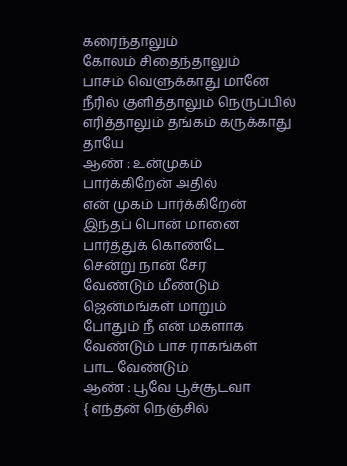கரைந்தாலும்
கோலம் சிதைந்தாலும்
பாசம் வெளுக்காது மானே
நீரில் குளித்தாலும் நெருப்பில்
எரித்தாலும் தங்கம் கருக்காது
தாயே
ஆண் : உன்முகம்
பார்க்கிறேன் அதில்
என் முகம் பார்க்கிறேன்
இந்தப் பொன் மானை
பார்த்துக் கொண்டே
சென்று நான் சேர
வேண்டும் மீண்டும்
ஜென்மங்கள் மாறும்
போதும் நீ என் மகளாக
வேண்டும் பாச ராகங்கள்
பாட வேண்டும்
ஆண் : பூவே பூச்சூடவா
{ எந்தன் நெஞ்சில்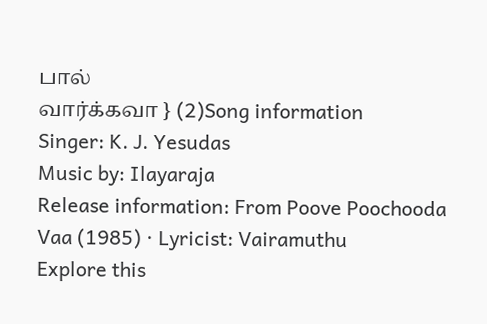பால்
வார்க்கவா } (2)Song information
Singer: K. J. Yesudas
Music by: Ilayaraja
Release information: From Poove Poochooda Vaa (1985) · Lyricist: Vairamuthu
Explore this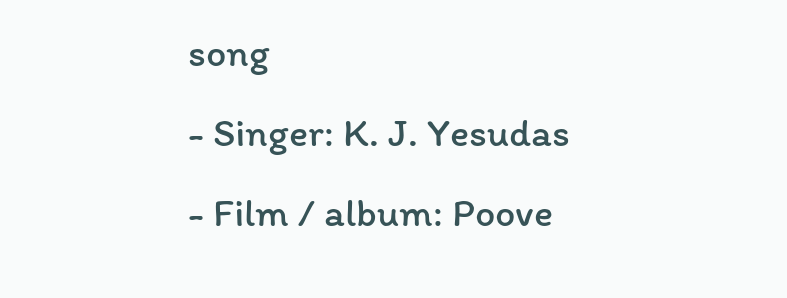song
- Singer: K. J. Yesudas
- Film / album: Poove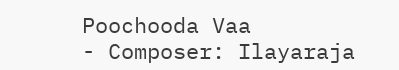Poochooda Vaa
- Composer: Ilayaraja